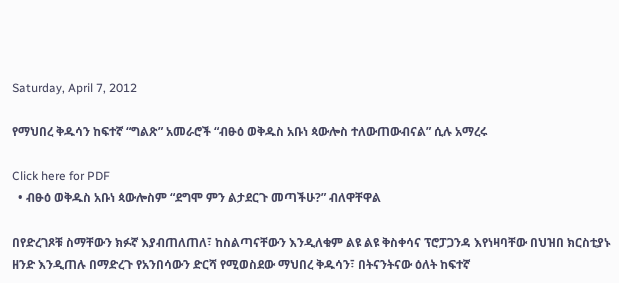Saturday, April 7, 2012

የማህበረ ቅዱሳን ከፍተኛ “ግልጽ” አመራሮች “ብፁዕ ወቅዱስ አቡነ ጳውሎስ ተለውጠውብናል” ሲሉ አማረሩ

Click here for PDF
  • ብፁዕ ወቅዱስ አቡነ ጳውሎስም “ደግሞ ምን ልታደርጉ መጣችሁ?” ብለዋቸዋል

በየድረገጾቹ ስማቸውን ክፉኛ እያብጠለጠለ፣ ከስልጣናቸውን እንዲለቁም ልዩ ልዩ ቅስቀሳና ፕሮፓጋንዳ እየነዛባቸው በህዝበ ክርስቲያኑ ዘንድ እንዲጠሉ በማድረጉ የአንበሳውን ድርሻ የሚወስደው ማህበረ ቅዱሳን፣ በትናንትናው ዕለት ከፍተኛ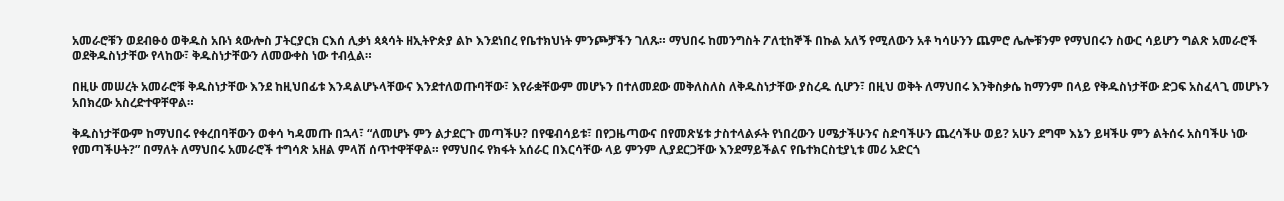አመራሮቹን ወደብፁዕ ወቅዱስ አቡነ ጳውሎስ ፓትርያርክ ርእሰ ሊቃነ ጳጳሳት ዘኢትዮጵያ ልኮ እንደነበረ የቤተክህነት ምንጮቻችን ገለጹ። ማህበሩ ከመንግስት ፖለቲከኞች በኩል አለኝ የሚለውን አቶ ካሳሁንን ጨምሮ ሌሎቹንም የማህበሩን ስውር ሳይሆን ግልጽ አመራሮች ወደቅዱስነታቸው የላከው፣ ቅዱስነታቸውን ለመውቀስ ነው ተብሏል።

በዚሁ መሠረት አመራሮቹ ቅዱስነታቸው እንደ ከዚህበፊቱ እንዳልሆኑላቸውና እንደተለወጡባቸው፣ እየራቋቸውም መሆኑን በተለመደው መቅለስለስ ለቅዱስነታቸው ያስረዱ ሲሆን፣ በዚህ ወቅት ለማህበሩ እንቅስቃሴ ከማንም በላይ የቅዱስነታቸው ድጋፍ አስፈላጊ መሆኑን አበክረው አስረድተዋቸዋል።

ቅዱስነታቸውም ከማህበሩ የቀረበባቸውን ወቀሳ ካዳመጡ በኋላ፣ “ለመሆኑ ምን ልታደርጉ መጣችሁ? በየዌብሳይቱ፣ በየጋዜጣውና በየመጽሄቱ ታስተላልፉት የነበረውን ሀሜታችሁንና ስድባችሁን ጨረሳችሁ ወይ? አሁን ደግሞ እኔን ይዛችሁ ምን ልትሰሩ አስባችሁ ነው የመጣችሁት?” በማለት ለማህበሩ አመራሮች ተግሳጽ አዘል ምላሽ ሰጥተዋቸዋል። የማህበሩ የክፋት አሰራር በእርሳቸው ላይ ምንም ሊያደርጋቸው እንደማይችልና የቤተክርስቲያኒቱ መሪ አድርጎ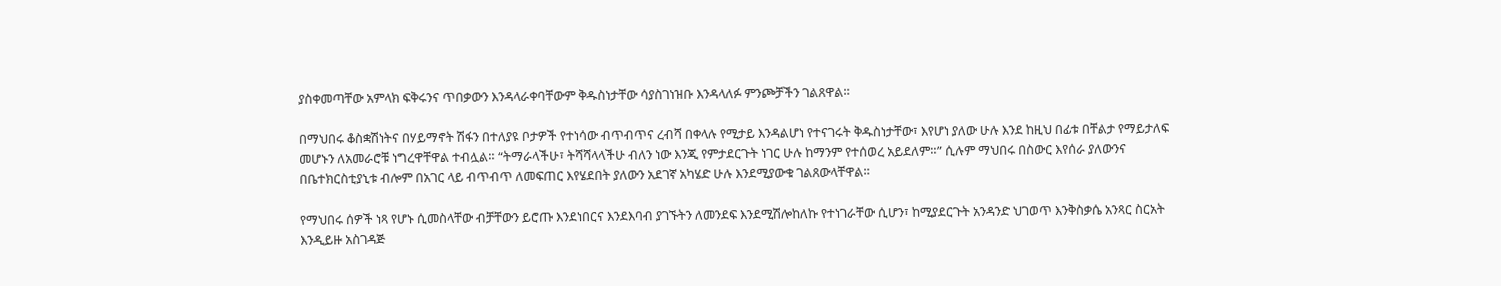ያስቀመጣቸው አምላክ ፍቅሩንና ጥበቃውን እንዳላራቀባቸውም ቅዱስነታቸው ሳያስገነዝቡ እንዳላለፉ ምንጮቻችን ገልጸዋል።

በማህበሩ ቆስቋሽነትና በሃይማኖት ሽፋን በተለያዩ ቦታዎች የተነሳው ብጥብጥና ረብሻ በቀላሉ የሚታይ እንዳልሆነ የተናገሩት ቅዱስነታቸው፣ እየሆነ ያለው ሁሉ እንደ ከዚህ በፊቱ በቸልታ የማይታለፍ መሆኑን ለአመራሮቹ ነግረዋቸዋል ተብሏል። “ትማራላችሁ፣ ትሻሻላላችሁ ብለን ነው እንጂ የምታደርጉት ነገር ሁሉ ከማንም የተሰወረ አይደለም።” ሲሉም ማህበሩ በስውር እየሰራ ያለውንና በቤተክርስቲያኒቱ ብሎም በአገር ላይ ብጥብጥ ለመፍጠር እየሄደበት ያለውን አደገኛ አካሄድ ሁሉ እንደሚያውቁ ገልጸውላቸዋል።

የማህበሩ ሰዎች ነጻ የሆኑ ሲመስላቸው ብቻቸውን ይሮጡ እንደነበርና እንደእባብ ያገኙትን ለመንደፍ እንደሚሽሎከለኩ የተነገራቸው ሲሆን፣ ከሚያደርጉት አንዳንድ ህገወጥ እንቅስቃሴ አንጻር ስርአት እንዲይዙ አስገዳጅ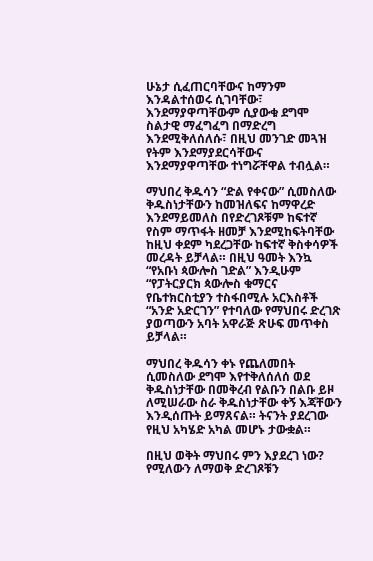ሁኔታ ሲፈጠርባቸውና ከማንም እንዳልተሰወሩ ሲገባቸው፣ እንደማያዋጣቸውም ሲያውቁ ደግሞ ስልታዊ ማፈግፈግ በማድረግ እንደሚቅለሰለሱ፣ በዚህ መንገድ መጓዝ የትም እንደማያደርሳቸውና እንደማያዋጣቸው ተነግሯቸዋል ተብሏል።

ማህበረ ቅዱሳን “ድል የቀናው” ሲመስለው ቅዱስነታቸውን ከመዝለፍና ከማዋረድ እንደማይመለስ በየድረገጾቹም ከፍተኛ የስም ማጥፋት ዘመቻ እንደሚከፍትባቸው ከዚህ ቀደም ካደረጋቸው ከፍተኛ ቅስቀሳዎች መረዳት ይቻላል። በዚህ ዓመት እንኳ “የአቡነ ጳውሎስ ገድል” እንዲሁም “የፓትርያርክ ጳውሎስ ቁማርና የቤተክርስቲያን ተስፋበሚሉ አርእስቶች “አንድ አድርገን” የተባለው የማህበሩ ድረገጽ ያወጣውን አባት አዋራጅ ጽሁፍ መጥቀስ ይቻላል።

ማህበረ ቅዱሳን ቀኑ የጨለመበት ሲመስለው ደግሞ እየተቅለሰለሰ ወደ ቅዱስነታቸው በመቅረብ የልቡን በልቡ ይዞ ለሚሠራው ስራ ቅዱስነታቸው ቀኝ እጃቸውን እንዲሰጡት ይማጸናል። ትናንት ያደረገው የዚህ አካሄድ አካል መሆኑ ታውቋል።

በዚህ ወቅት ማህበሩ ምን እያደረገ ነው? የሚለውን ለማወቅ ድረገጾቹን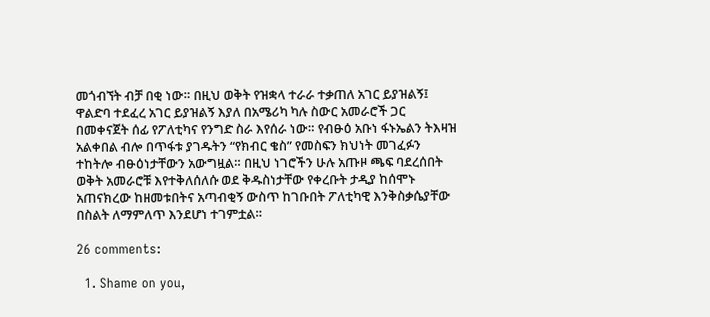መጎብኘት ብቻ በቂ ነው። በዚህ ወቅት የዝቋላ ተራራ ተቃጠለ አገር ይያዝልኝ፤ ዋልድባ ተደፈረ አገር ይያዝልኝ እያለ በአሜሪካ ካሉ ስውር አመራሮች ጋር በመቀናጀት ሰፊ የፖለቲካና የንግድ ስራ እየሰራ ነው። የብፁዕ አቡነ ፋኑኤልን ትእዛዝ አልቀበል ብሎ በጥፋቱ ያገዱትን “የክብር ቄስ” የመስፍን ክህነት መገፈፉን ተከትሎ ብፁዕነታቸውን አውግዟል። በዚህ ነገሮችን ሁሉ አጡዞ ጫፍ ባደረሰበት ወቅት አመራሮቹ እየተቅለሰለሱ ወደ ቅዱስነታቸው የቀረቡት ታዲያ ከሰሞኑ አጠናክረው ከዘመቱበትና አጣብቂኝ ውስጥ ከገቡበት ፖለቲካዊ እንቅስቃሴያቸው በስልት ለማምለጥ እንደሆነ ተገምቷል።

26 comments:

  1. Shame on you,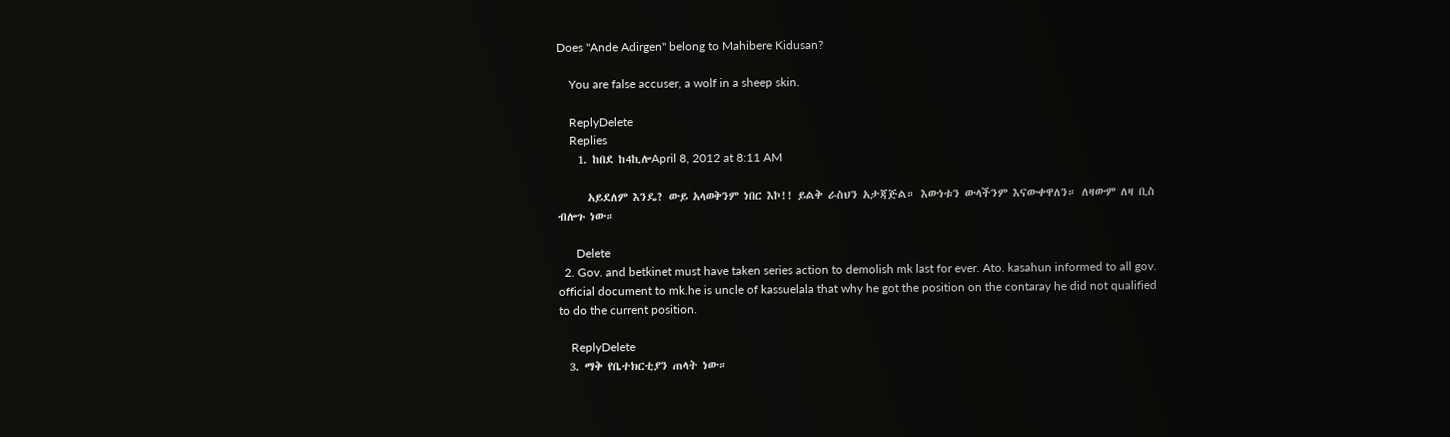Does "Ande Adirgen" belong to Mahibere Kidusan?

    You are false accuser, a wolf in a sheep skin.

    ReplyDelete
    Replies
    1. ከበደ ከ4ኪሎApril 8, 2012 at 8:11 AM

      አይደለም እንዴ? ውይ አላወቅንም ነበር እኮ!! ይልቅ ራስህን አታጃጅል። እውነቱን ውላችንም እናውቀዋለን። ለዛውም ለዛ ቢስ ብሎጉ ነው።

      Delete
  2. Gov. and betkinet must have taken series action to demolish mk last for ever. Ato. kasahun informed to all gov. official document to mk.he is uncle of kassuelala that why he got the position on the contaray he did not qualified to do the current position.

    ReplyDelete
  3. ማቅ የቤተክርቲያን ጠላት ነው።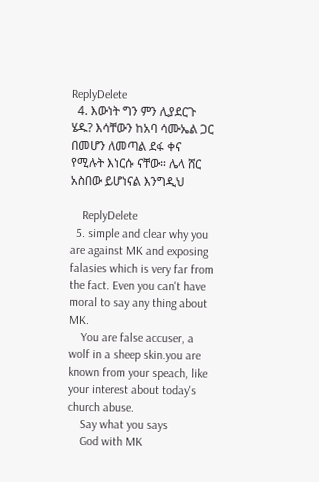ReplyDelete
  4. እውነት ግን ምን ሊያደርጉ ሄዱ? እሳቸውን ከአባ ሳሙኤል ጋር በመሆን ለመጣል ደፋ ቀና የሚሉት እነርሱ ናቸው። ሌላ ሸር አስበው ይሆነናል እንግዲህ

    ReplyDelete
  5. simple and clear why you are against MK and exposing falasies which is very far from the fact. Even you can't have moral to say any thing about MK.
    You are false accuser, a wolf in a sheep skin.you are known from your speach, like your interest about today's church abuse.
    Say what you says
    God with MK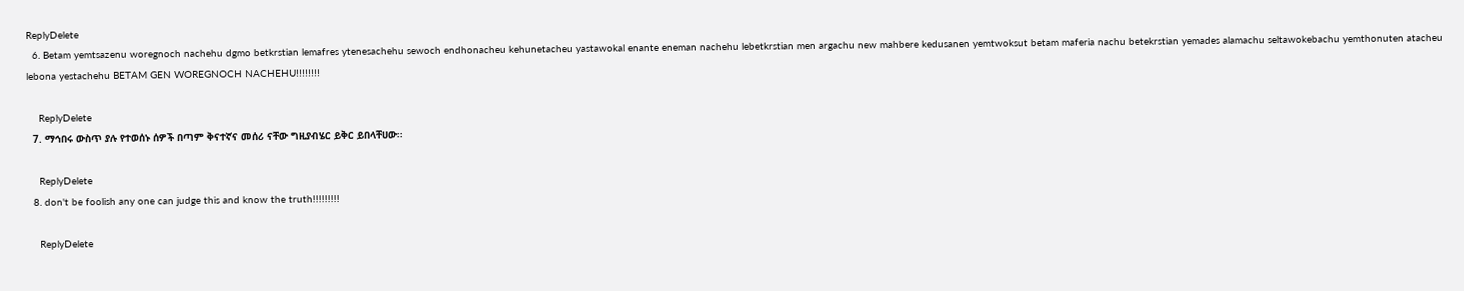ReplyDelete
  6. Betam yemtsazenu woregnoch nachehu dgmo betkrstian lemafres ytenesachehu sewoch endhonacheu kehunetacheu yastawokal enante eneman nachehu lebetkrstian men argachu new mahbere kedusanen yemtwoksut betam maferia nachu betekrstian yemades alamachu seltawokebachu yemthonuten atacheu lebona yestachehu BETAM GEN WOREGNOCH NACHEHU!!!!!!!!

    ReplyDelete
  7. ማኅበሩ ውስጥ ያሉ የተወሰኑ ሰዎች በጣም ቅናተኛና መሰሪ ናቸው ግዚያብሄር ይቅር ይበላቸሀው፡፡

    ReplyDelete
  8. don't be foolish any one can judge this and know the truth!!!!!!!!!

    ReplyDelete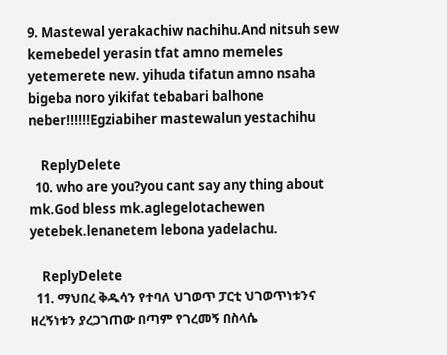9. Mastewal yerakachiw nachihu.And nitsuh sew kemebedel yerasin tfat amno memeles yetemerete new. yihuda tifatun amno nsaha bigeba noro yikifat tebabari balhone neber!!!!!!Egziabiher mastewalun yestachihu

    ReplyDelete
  10. who are you?you cant say any thing about mk.God bless mk.aglegelotachewen yetebek.lenanetem lebona yadelachu.

    ReplyDelete
  11. ማህበረ ቅዱሳን የተባለ ህገወጥ ፓርቲ ህገወጥነቱንና ዘረኝነቱን ያረጋገጠው በጣም የገረመኝ በስላሴ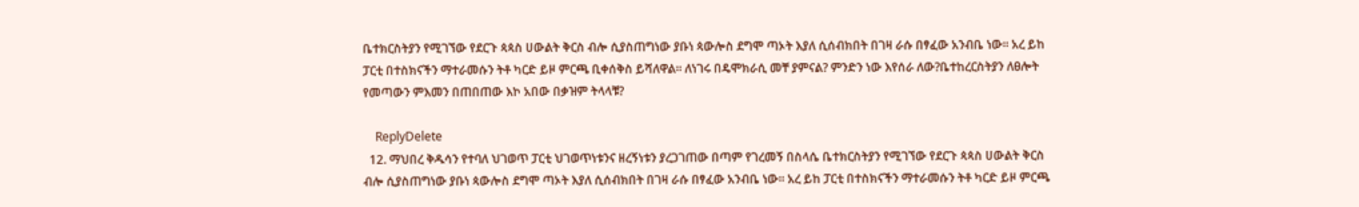ቤተክርስትያን የሚገኘው የደርጉ ጳጳስ ሀውልት ቅርስ ብሎ ሲያስጠግነው ያቡነ ጳውሎስ ደግሞ ጣኦት እያለ ሲሰብክበት በገዛ ራሱ በፃፈው አንብቤ ነው፡፡ አረ ይከ ፓርቲ በተስክናችን ማተራመሱን ትቶ ካርድ ይዞ ምርጫ ቢቀሰቅስ ይሻለዋል፡፡ ለነገሩ በዴሞክራሲ መቸ ያምናል? ምንድን ነው እየሰራ ለው?ቤተከረርስትያን ለፀሎት የመጣውን ምእመን በጠበጠው እኮ አበው በቃዝም ትላላቹ?

    ReplyDelete
  12. ማህበረ ቅዱሳን የተባለ ህገወጥ ፓርቲ ህገወጥነቱንና ዘረኝነቱን ያረጋገጠው በጣም የገረመኝ በስላሴ ቤተክርስትያን የሚገኘው የደርጉ ጳጳስ ሀውልት ቅርስ ብሎ ሲያስጠግነው ያቡነ ጳውሎስ ደግሞ ጣኦት እያለ ሲሰብክበት በገዛ ራሱ በፃፈው አንብቤ ነው፡፡ አረ ይከ ፓርቲ በተስክናችን ማተራመሱን ትቶ ካርድ ይዞ ምርጫ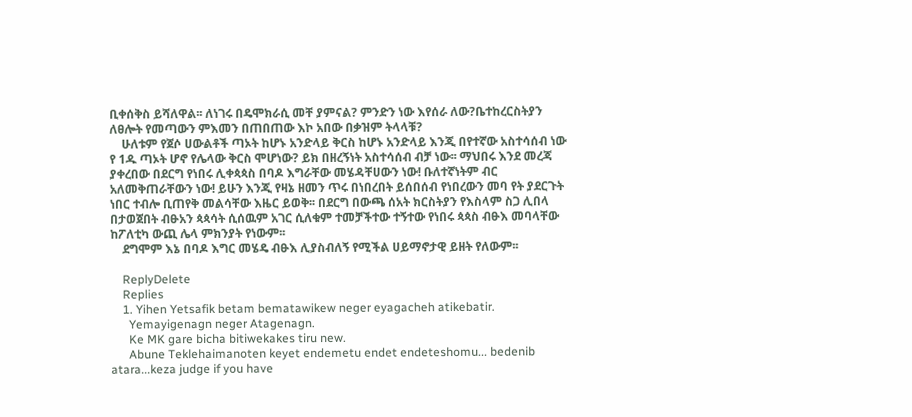ቢቀሰቅስ ይሻለዋል፡፡ ለነገሩ በዴሞክራሲ መቸ ያምናል? ምንድን ነው እየሰራ ለው?ቤተከረርስትያን ለፀሎት የመጣውን ምእመን በጠበጠው እኮ አበው በቃዝም ትላላቹ?
    ሁለቱም የጀሶ ሀውልቶች ጣኦት ከሆኑ አንድላይ ቅርስ ከሆኑ አንድላይ እንጂ በየተኛው አስተሳሰብ ነው የ 1ዱ ጣኦት ሆኖ የሌላው ቅርስ ሞሆነው? ይክ በዘረኝነት አስተሳሰብ ብቻ ነው፡፡ ማህበሩ እንደ መረጃ ያቀረበው በደርግ የነበሩ ሊቀጳጳስ በባዶ እግራቸው መሄዳቸሀውን ነው! ቡለተኛነትም ብር አለመቅጠራቸውን ነው! ይሁን እንጂ የዛኔ ዘመን ጥሩ በነበረበት ይሰበሰብ የነበረውን መባ የት ያደርጉት ነበር ተብሎ ቢጠየቅ መልሳቸው እዜር ይወቅ፡፡ በደርግ በውጫ ሰአት ክርስትያን የእስላም ስጋ ሊበላ በታወጀበት ብፁአን ጳጳሳት ሲሰዉም አገር ሲለቁም ተመቻችተው ተኝተው የነበሩ ጳጳስ ብፁእ መባላቸው ከፖለቲካ ውጪ ሌላ ምክንያት የነውም፡፡
    ደግሞም እኔ በባዶ እግር መሄዴ ብፁእ ሊያስብለኝ የሚችል ሀይማኖታዊ ይዘት የለውም፡፡

    ReplyDelete
    Replies
    1. Yihen Yetsafik betam bematawikew neger eyagacheh atikebatir.
      Yemayigenagn neger Atagenagn.
      Ke MK gare bicha bitiwekakes tiru new.
      Abune Teklehaimanoten keyet endemetu endet endeteshomu... bedenib atara...keza judge if you have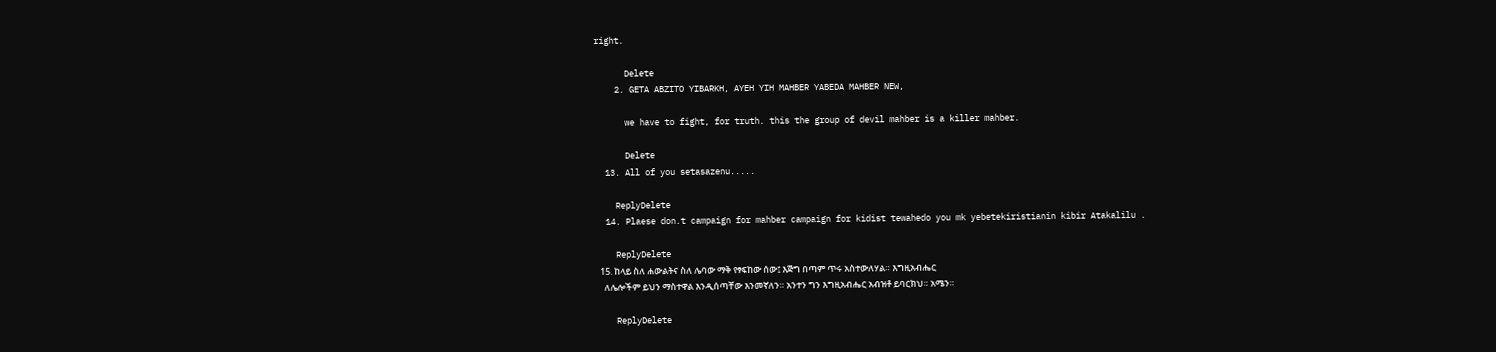right.

      Delete
    2. GETA ABZITO YIBARKH, AYEH YIH MAHBER YABEDA MAHBER NEW,

      we have to fight, for truth. this the group of devil mahber is a killer mahber.

      Delete
  13. All of you setasazenu.....

    ReplyDelete
  14. Plaese don.t campaign for mahber campaign for kidist tewahedo you mk yebetekiristianin kibir Atakalilu .

    ReplyDelete
  15. ከላይ ስለ ሐውልትና ስለ ሌባው ማቅ የፃፍከው ሰው፤ እጅግ በጣም ጥሩ አስተውለሃል። እግዚአብሔር
    ለሌሎችም ይህን ማስተዋል እንዲሰጣቸው እንመኛለን። አንተን ግን እግዚአብሔር አብዝቶ ይባርክህ። አሜን።

    ReplyDelete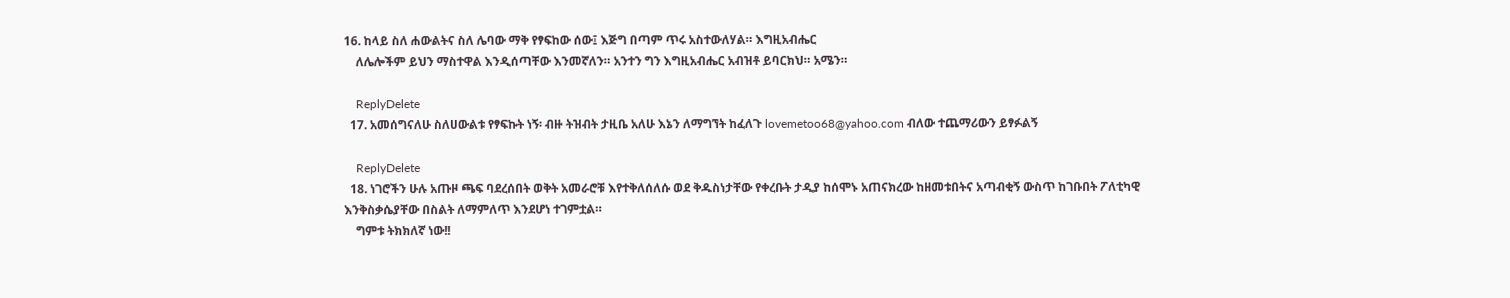16. ከላይ ስለ ሐውልትና ስለ ሌባው ማቅ የፃፍከው ሰው፤ እጅግ በጣም ጥሩ አስተውለሃል። እግዚአብሔር
    ለሌሎችም ይህን ማስተዋል እንዲሰጣቸው እንመኛለን። አንተን ግን እግዚአብሔር አብዝቶ ይባርክህ። አሜን።

    ReplyDelete
  17. አመሰግናለሁ ስለሀውልቱ የፃፍኩት ነኝ፡ ብዙ ትዝብት ታዚቤ አለሁ እኔን ለማግኘት ከፈለጉ lovemetoo68@yahoo.com ብለው ተጨማሪውን ይፃፉልኝ

    ReplyDelete
  18. ነገሮችን ሁሉ አጡዞ ጫፍ ባደረሰበት ወቅት አመራሮቹ እየተቅለሰለሱ ወደ ቅዱስነታቸው የቀረቡት ታዲያ ከሰሞኑ አጠናክረው ከዘመቱበትና አጣብቂኝ ውስጥ ከገቡበት ፖለቲካዊ እንቅስቃሴያቸው በስልት ለማምለጥ እንደሆነ ተገምቷል።
    ግምቱ ትክክለኛ ነው!!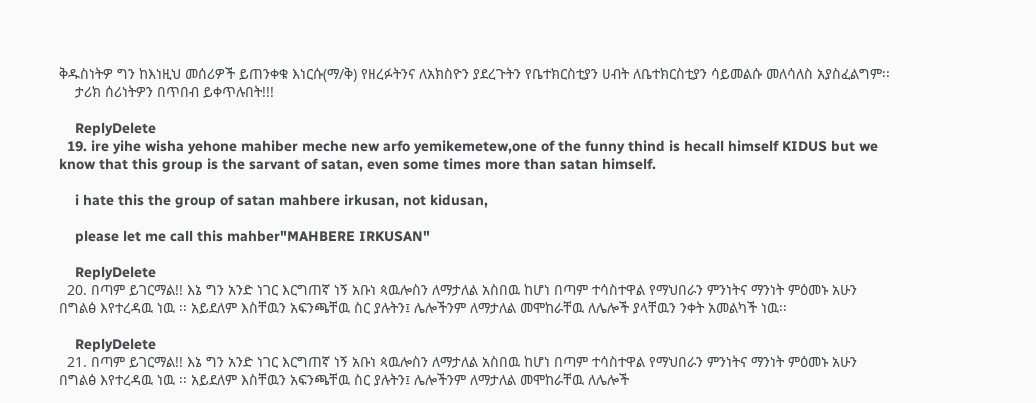ቅዱስነትዎ ግን ከእነዚህ መሰሪዎች ይጠንቀቁ እነርሱ(ማ/ቅ) የዘረፉትንና ለአክስዮን ያደረጉትን የቤተክርስቲያን ሀብት ለቤተክርስቲያን ሳይመልሱ መለሳለስ አያስፈልግም፡፡
    ታሪክ ሰሪነትዎን በጥበብ ይቀጥሉበት!!!

    ReplyDelete
  19. ire yihe wisha yehone mahiber meche new arfo yemikemetew,one of the funny thind is hecall himself KIDUS but we know that this group is the sarvant of satan, even some times more than satan himself.

    i hate this the group of satan mahbere irkusan, not kidusan,

    please let me call this mahber"MAHBERE IRKUSAN"

    ReplyDelete
  20. በጣም ይገርማል!! እኔ ግን አንድ ነገር እርግጠኛ ነኝ አቡነ ጳዉሎስን ለማታለል አስበዉ ከሆነ በጣም ተሳስተዋል የማህበራን ምንነትና ማንነት ምዕመኑ አሁን በግልፅ እየተረዳዉ ነዉ ፡፡ አይደለም እስቸዉን አፍንጫቸዉ ስር ያሉትን፤ ሌሎችንም ለማታለል መሞከራቸዉ ለሌሎች ያላቸዉን ንቀት አመልካች ነዉ፡፡

    ReplyDelete
  21. በጣም ይገርማል!! እኔ ግን አንድ ነገር እርግጠኛ ነኝ አቡነ ጳዉሎስን ለማታለል አስበዉ ከሆነ በጣም ተሳስተዋል የማህበራን ምንነትና ማንነት ምዕመኑ አሁን በግልፅ እየተረዳዉ ነዉ ፡፡ አይደለም እስቸዉን አፍንጫቸዉ ስር ያሉትን፤ ሌሎችንም ለማታለል መሞከራቸዉ ለሌሎች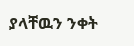ያላቸዉን ንቀት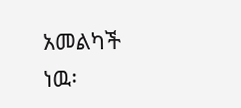አመልካች ነዉ፡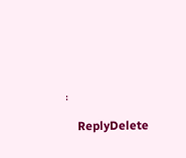፡

    ReplyDelete